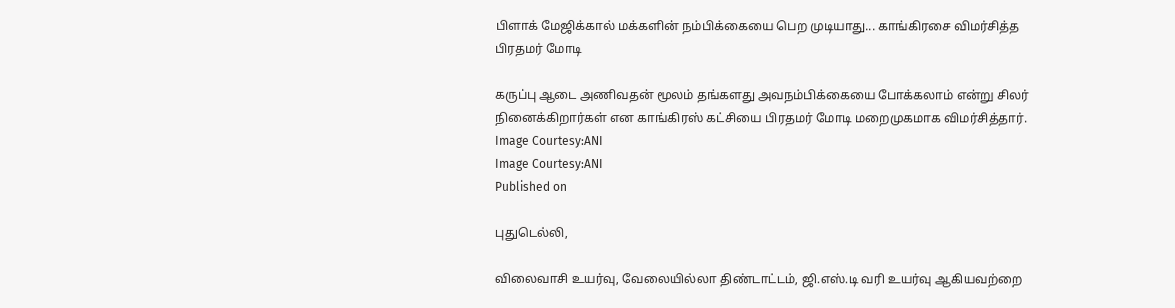பிளாக் மேஜிக்கால் மக்களின் நம்பிக்கையை பெற முடியாது... காங்கிரசை விமர்சித்த பிரதமர் மோடி

கருப்பு ஆடை அணிவதன் மூலம் தங்களது அவநம்பிக்கையை போக்கலாம் என்று சிலர் நினைக்கிறார்கள் என காங்கிரஸ் கட்சியை பிரதமர் மோடி மறைமுகமாக விமர்சித்தார்.
Image Courtesy:ANI
Image Courtesy:ANI
Published on

புதுடெல்லி,

விலைவாசி உயர்வு, வேலையில்லா திண்டாட்டம், ஜி.எஸ்.டி வரி உயர்வு ஆகியவற்றை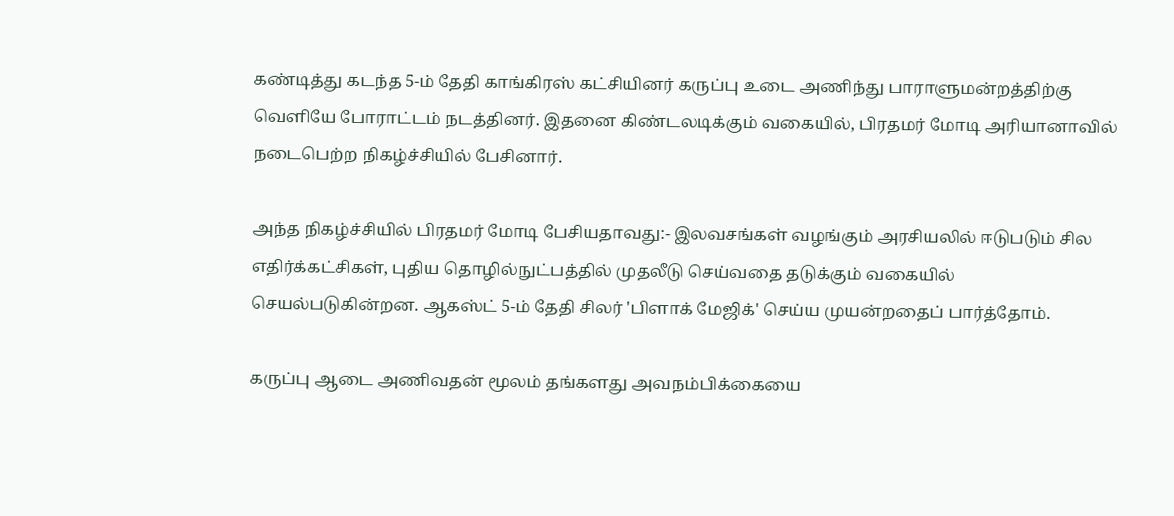கண்டித்து கடந்த 5-ம் தேதி காங்கிரஸ் கட்சியினர் கருப்பு உடை அணிந்து பாராளுமன்றத்திற்கு வெளியே போராட்டம் நடத்தினர். இதனை கிண்டலடிக்கும் வகையில், பிரதமர் மோடி அரியானாவில் நடைபெற்ற நிகழ்ச்சியில் பேசினார்.

அந்த நிகழ்ச்சியில் பிரதமர் மோடி பேசியதாவது:- இலவசங்கள் வழங்கும் அரசியலில் ஈடுபடும் சில எதிர்க்கட்சிகள், புதிய தொழில்நுட்பத்தில் முதலீடு செய்வதை தடுக்கும் வகையில் செயல்படுகின்றன. ஆகஸ்ட் 5-ம் தேதி சிலர் 'பிளாக் மேஜிக்' செய்ய முயன்றதைப் பார்த்தோம்.

கருப்பு ஆடை அணிவதன் மூலம் தங்களது அவநம்பிக்கையை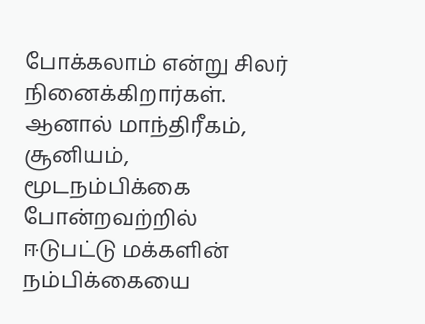போக்கலாம் என்று சிலர் நினைக்கிறார்கள். ஆனால் மாந்திரீகம், சூனியம், மூடநம்பிக்கை போன்றவற்றில் ஈடுபட்டு மக்களின் நம்பிக்கையை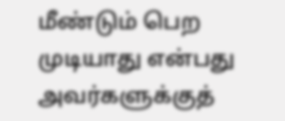மீண்டும் பெற முடியாது என்பது அவர்களுக்குத்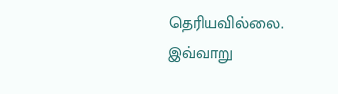தெரியவில்லை. இவ்வாறு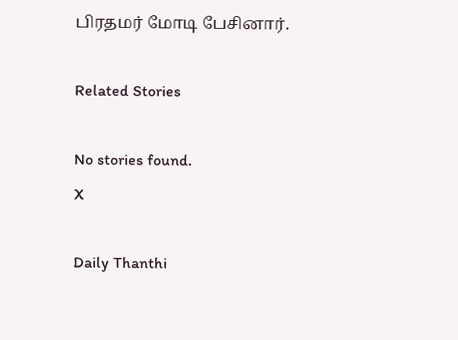பிரதமர் மோடி பேசினார்.

Related Stories

No stories found.
X

Daily Thanthi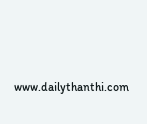www.dailythanthi.com